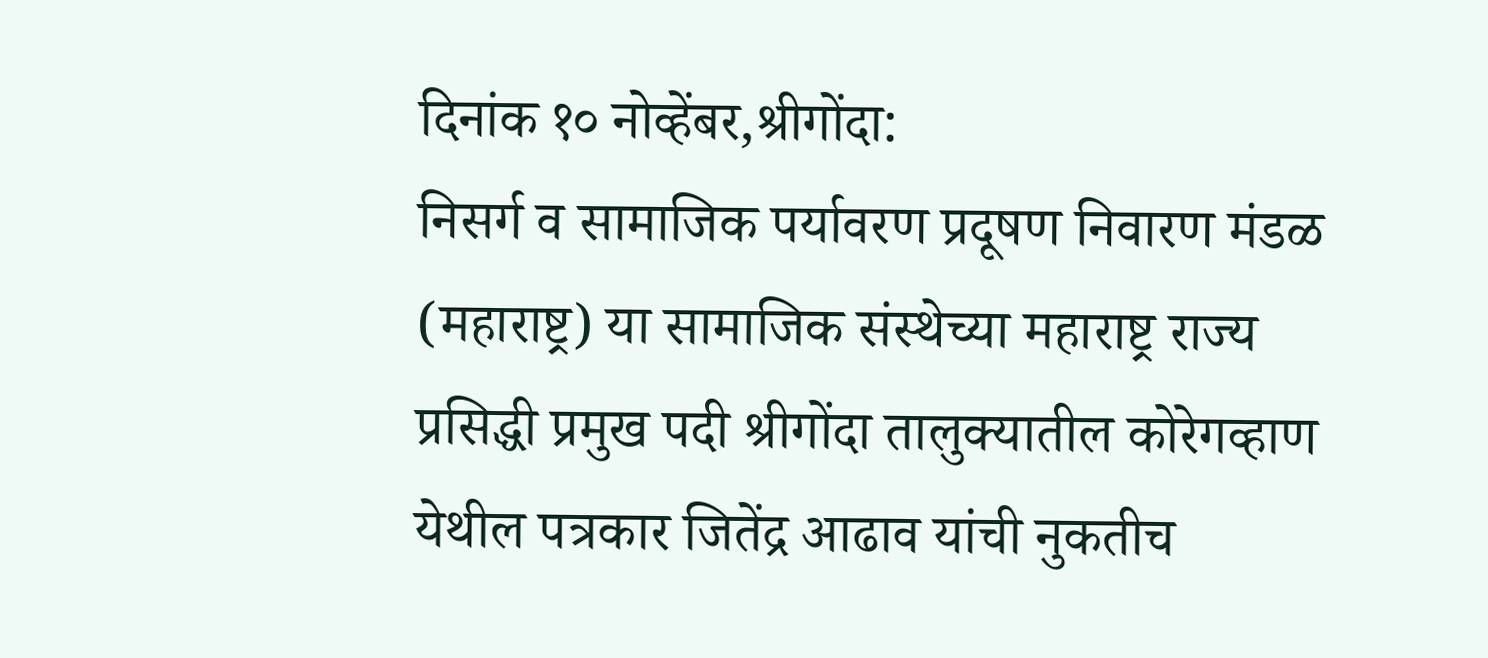दिनांक १० नोव्हेंबर,श्रीगोंदा:
निसर्ग व सामाजिक पर्यावरण प्रदूषण निवारण मंडळ (महाराष्ट्र) या सामाजिक संस्थेच्या महाराष्ट्र राज्य प्रसिद्धी प्रमुख पदी श्रीगोंदा तालुक्यातील कोरेगव्हाण येथील पत्रकार जितेंद्र आढाव यांची नुकतीच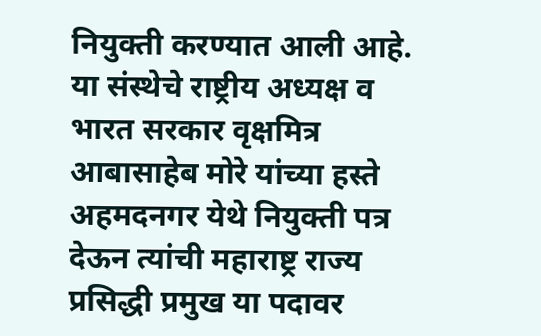नियुक्ती करण्यात आली आहे.
या संस्थेचे राष्ट्रीय अध्यक्ष व भारत सरकार वृक्षमित्र आबासाहेब मोरे यांच्या हस्ते अहमदनगर येथे नियुक्ती पत्र देऊन त्यांची महाराष्ट्र राज्य प्रसिद्धी प्रमुख या पदावर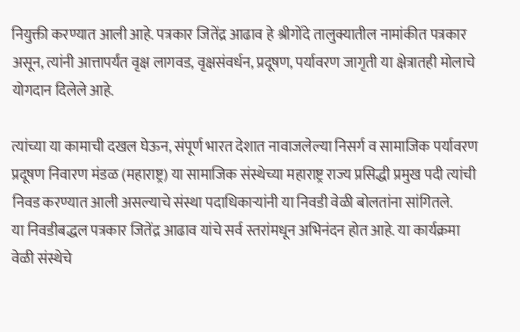नियुक्ती करण्यात आली आहे. पत्रकार जितेंद्र आढाव हे श्रीगोंदे तालुक्यातील नामांकीत पत्रकार असून, त्यांनी आत्तापर्यंत वृक्ष लागवड, वृक्षसंवर्धन, प्रदूषण, पर्यावरण जागृती या क्षेत्रातही मोलाचे योगदान दिलेले आहे.

त्यांच्या या कामाची दखल घेऊन, संपूर्ण भारत देशात नावाजलेल्या निसर्ग व सामाजिक पर्यावरण प्रदूषण निवारण मंडळ (महाराष्ट्र) या सामाजिक संस्थेच्या महाराष्ट्र राज्य प्रसिद्धी प्रमुख पदी त्यांची निवड करण्यात आली असल्याचे संस्था पदाधिकाऱ्यांनी या निवडी वेळी बोलतांना सांगितले.
या निवडीबद्धल पत्रकार जितेंद्र आढाव यांचे सर्व स्तरांमधून अभिनंदन होत आहे. या कार्यक्रमा वेळी संस्थेचे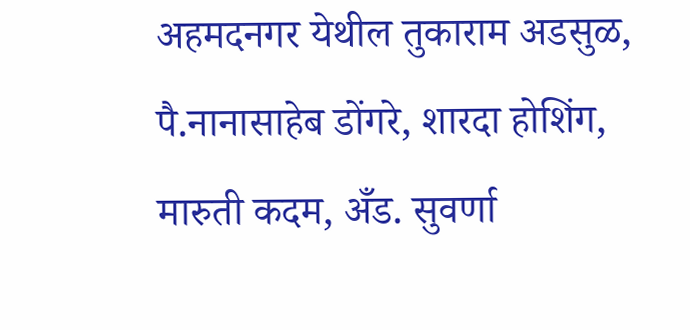अहमदनगर येथील तुकाराम अडसुळ, पै.नानासाहेब डोंगरे, शारदा होशिंग, मारुती कदम, अँड. सुवर्णा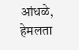आंधळे, हेमलता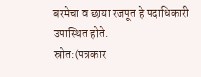बरमेचा व छाया रजपूत हे पदाधिकारी उपास्थित होते.
स्रोत:(पत्रकार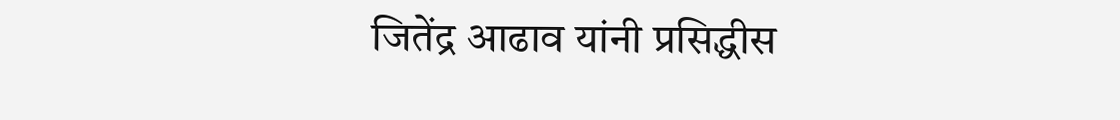जितेंद्र आढाव यांनी प्रसिद्धीस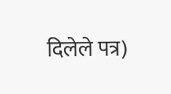दिलेले पत्र)